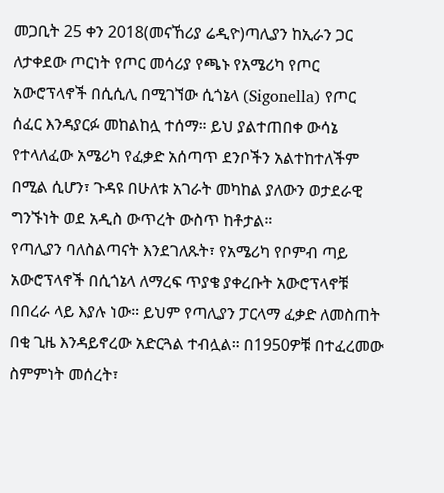መጋቢት 25 ቀን 2018(መናኸሪያ ሬዲዮ)ጣሊያን ከኢራን ጋር ለታቀደው ጦርነት የጦር መሳሪያ የጫኑ የአሜሪካ የጦር አውሮፕላኖች በሲሲሊ በሚገኘው ሲጎኔላ (Sigonella) የጦር ሰፈር እንዳያርፉ መከልከሏ ተሰማ። ይህ ያልተጠበቀ ውሳኔ የተላለፈው አሜሪካ የፈቃድ አሰጣጥ ደንቦችን አልተከተለችም በሚል ሲሆን፣ ጉዳዩ በሁለቱ አገራት መካከል ያለውን ወታደራዊ ግንኙነት ወደ አዲስ ውጥረት ውስጥ ከቶታል።
የጣሊያን ባለስልጣናት እንደገለጹት፣ የአሜሪካ የቦምብ ጣይ አውሮፕላኖች በሲጎኔላ ለማረፍ ጥያቄ ያቀረቡት አውሮፕላኖቹ በበረራ ላይ እያሉ ነው። ይህም የጣሊያን ፓርላማ ፈቃድ ለመስጠት በቂ ጊዜ እንዳይኖረው አድርጓል ተብሏል። በ1950ዎቹ በተፈረመው ስምምነት መሰረት፣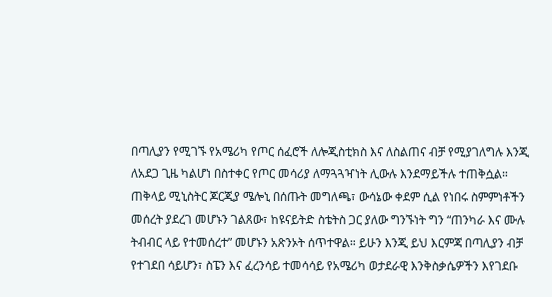በጣሊያን የሚገኙ የአሜሪካ የጦር ሰፈሮች ለሎጂስቲክስ እና ለስልጠና ብቻ የሚያገለግሉ እንጂ ለአደጋ ጊዜ ካልሆነ በስተቀር የጦር መሳሪያ ለማጓጓዣነት ሊውሉ እንደማይችሉ ተጠቅሷል።
ጠቅላይ ሚኒስትር ጆርጂያ ሜሎኒ በሰጡት መግለጫ፣ ውሳኔው ቀደም ሲል የነበሩ ስምምነቶችን መሰረት ያደረገ መሆኑን ገልጸው፣ ከዩናይትድ ስቴትስ ጋር ያለው ግንኙነት ግን “ጠንካራ እና ሙሉ ትብብር ላይ የተመሰረተ” መሆኑን አጽንኦት ሰጥተዋል። ይሁን እንጂ ይህ እርምጃ በጣሊያን ብቻ የተገደበ ሳይሆን፣ ስፔን እና ፈረንሳይ ተመሳሳይ የአሜሪካ ወታደራዊ እንቅስቃሴዎችን እየገደቡ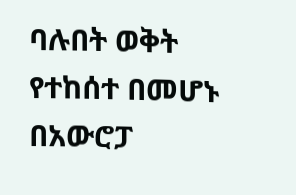ባሉበት ወቅት የተከሰተ በመሆኑ በአውሮፓ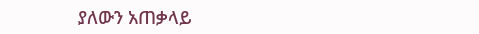ያለውን አጠቃላይ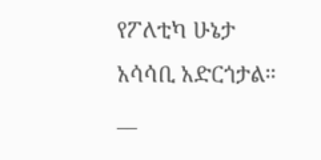የፖለቲካ ሁኔታ አሳሳቢ አድርጎታል።
__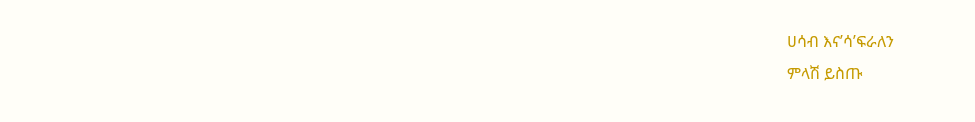ሀሳብ እና’ሳ’ፍራለን
ምላሽ ይስጡ